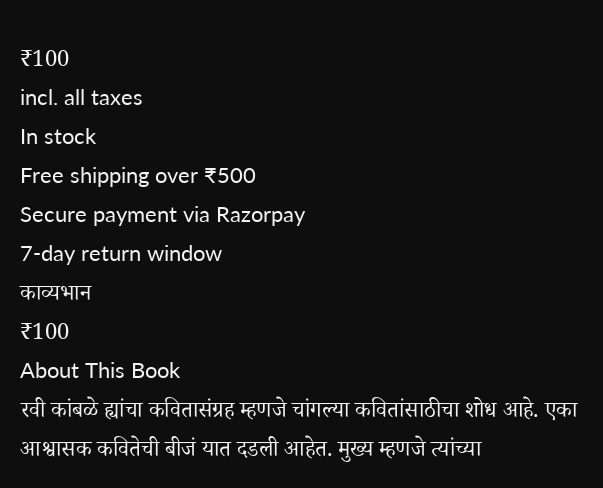₹100
incl. all taxes
In stock
Free shipping over ₹500
Secure payment via Razorpay
7-day return window
काव्यभान
₹100
About This Book
रवी कांबळे ह्यांचा कवितासंग्रह म्हणजे चांगल्या कवितांसाठीचा शोध आहे. एका आश्वासक कवितेची बीजं यात दडली आहेत. मुख्य म्हणजे त्यांच्या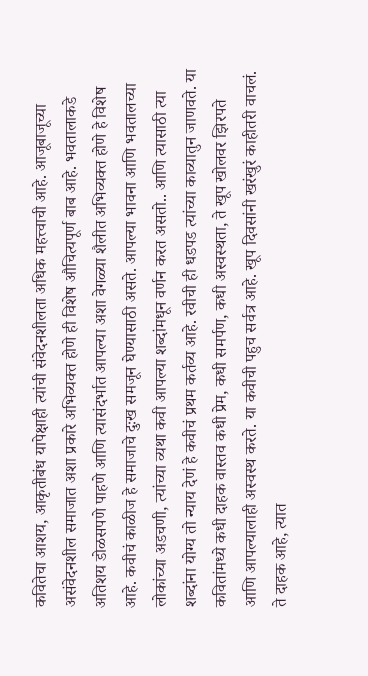कवितेचा आशय, आकृतीबंध यापेक्षाही त्यांची संवेदनशीलता अधिक महत्त्वाची आहे. आजूबाजूच्या असंवेदनशील समाजात अशा प्रकारे अभिव्यक्त होणे ही विशेष औचित्यपूर्ण बाब आहे. भवतालाकडे अतिशय डोळसपणे पाहणे आणि त्यासंदर्भात आपल्या अशा वेगळ्या शैलीत अभिव्यक्त होणे हे विशेष आहे. कवीचं काळीज हे समाजाचे दुःख समजून घेण्यासाठी असते. आपल्या भावना आणि भवतालच्या लोकांच्या अडचणी, त्यांच्या व्यथा कवी आपल्या शब्दांमधून वर्णन करत असतो.. आणि त्यासाठी त्या शब्दांना योग्य तो न्याय देणं हे कवीचं प्रथम कर्तव्य आहे. रवीची ही धडपड त्यांच्या काव्यातुन जाणवते. या कवितांमध्ये कधी दाहक वास्तव कधी प्रेम, कधी समर्पण, कधी अस्वस्थता, ते खूप खोलवर झिरपते आणि आपल्यालाही अस्वस्थ करते. या कवीची पहुच सर्वत्र आहे. खूप दिवसांनी खरंखुरं काहीतरी वाचलं. ते दाहक आहे, त्यात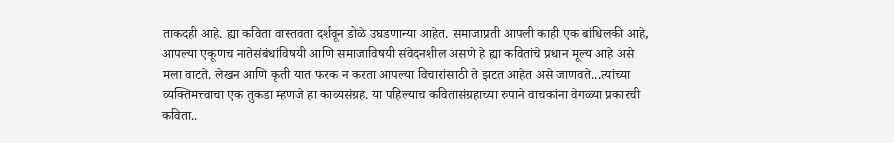ताकदही आहे. ह्या कविता वास्तवता दर्शवून डोळे उघडणान्या आहेत. समाजाप्रती आपली काही एक बांधिलकी आहे, आपल्या एकूणच नातेसंबंधांविषयी आणि समाजाविषयी संवेदनशील असणे हे ह्या कवितांचे प्रधान मूल्य आहे असे मला वाटते. लेखन आणि कृती यात फरक न करता आपल्या विचारांसाठी ते झटत आहेत असे जाणवते...त्यांच्या व्यक्तिमत्त्वाचा एक तुकडा म्हणजे हा काव्यसंग्रह. या पहिल्याच कवितासंग्रहाच्या रुपाने वाचकांना वेगळ्या प्रकारची कविता..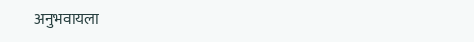अनुभवायला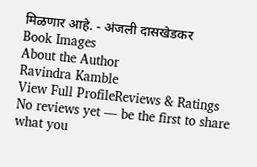मिळणार आहे. - अंजली दासखेडकर
Book Images
About the Author
Ravindra Kamble
View Full ProfileReviews & Ratings
No reviews yet — be the first to share what you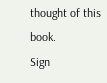thought of this book.
Sign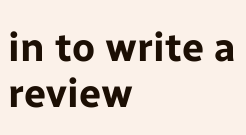in to write a review